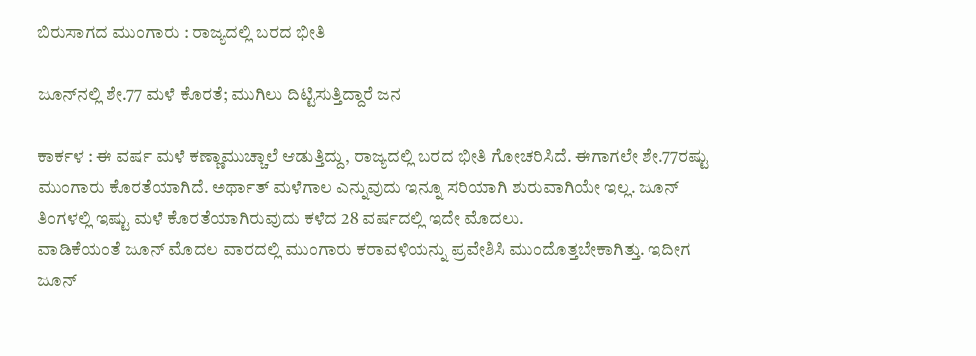ಬಿರುಸಾಗದ ಮುಂಗಾರು : ರಾಜ್ಯದಲ್ಲಿ ಬರದ ಭೀತಿ

ಜೂನ್‌ನಲ್ಲಿ ಶೇ.77 ಮಳೆ ಕೊರತೆ; ಮುಗಿಲು ದಿಟ್ಟಿಸುತ್ತಿದ್ದಾರೆ ಜನ

ಕಾರ್ಕಳ : ಈ ವರ್ಷ ಮಳೆ ಕಣ್ಣಾಮುಚ್ಚಾಲೆ ಆಡುತ್ತಿದ್ದು, ರಾಜ್ಯದಲ್ಲಿ ಬರದ ಭೀತಿ ಗೋಚರಿಸಿದೆ. ಈಗಾಗಲೇ ಶೇ.77ರಷ್ಟು ಮುಂಗಾರು ಕೊರತೆಯಾಗಿದೆ. ಅರ್ಥಾತ್‌ ಮಳೆಗಾಲ ಎನ್ನುವುದು ಇನ್ನೂ ಸರಿಯಾಗಿ ಶುರುವಾಗಿಯೇ ಇಲ್ಲ. ಜೂನ್‌ ತಿಂಗಳಲ್ಲಿ ಇಷ್ಟು ಮಳೆ ಕೊರತೆಯಾಗಿರುವುದು ಕಳೆದ 28 ವರ್ಷದಲ್ಲಿ ಇದೇ ಮೊದಲು.
ವಾಡಿಕೆಯಂತೆ ಜೂನ್‌ ಮೊದಲ ವಾರದಲ್ಲಿ ಮುಂಗಾರು ಕರಾವಳಿಯನ್ನು ಪ್ರವೇಶಿಸಿ ಮುಂದೊತ್ತಬೇಕಾಗಿತ್ತು. ಇದೀಗ ಜೂನ್‌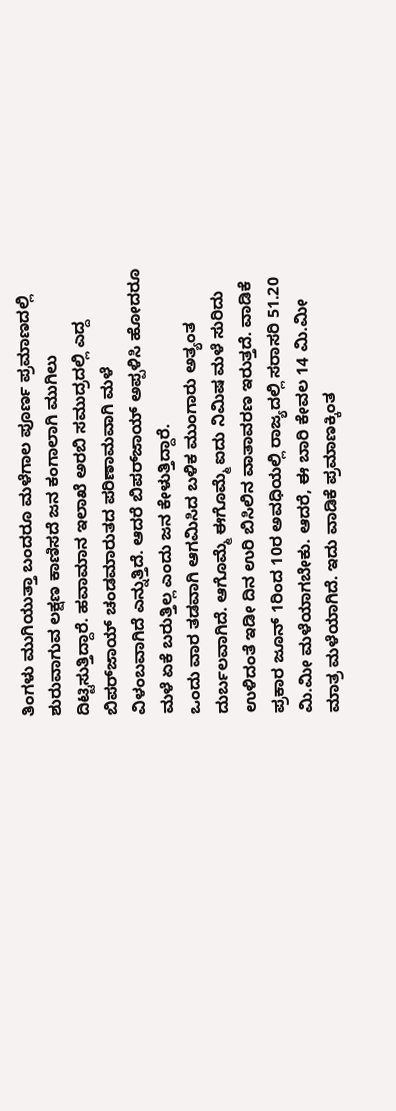ತಿಂಗಳು ಮುಗಿಯುತ್ತಾ ಬಂದರೂ ಮಳೆಗಾಲ ಪೂರ್ಣ ಪ್ರಮಾಣದಲ್ಲಿ ಶುರುವಾಗುವ ಲಕ್ಷಣ ಕಾಣಿಸದೆ ಜನ ಕಂಗಾಲಾಗಿ ಮುಗಿಲು ದಿಟ್ಟಿಸುತ್ತಿದ್ದಾರೆ. ಹವಾಮಾನ ಇಲಾಖೆ ಅರಬಿ ಸಮುದ್ರದಲ್ಲಿ ಎದ್ದ ಬಿಪರ್‌ಜಾಯ್‌ ಚಂಡಮಾರುತದ ಪರಿಣಾಮವಾಗಿ ಮಳೆ ವಿಳಂಬವಾಗಿದೆ ಎನ್ನುತ್ತಿದೆ. ಆದರೆ ಬಿಪರ್‌ಜಾಯ್‌ ಅಪ್ಪಳಿಸಿ ಹೋದರೂ ಮಳೆ ಏಕೆ ಬರುತ್ತಿಲ್ಲ ಎಂದು ಜನ ಕೇಳುತ್ತಿದ್ದಾರೆ.
ಒಂದು ವಾರ ತಡವಾಗಿ ಆಗಮಿಸಿದ ಬಳಿಕ ಮುಂಗಾರು ಅತ್ಯಂತ ದುರ್ಬಲವಾಗಿದೆ. ಆಗೊಮ್ಮೆ ಈಗೊಮ್ಮೆ ಐದು ನಿಮಿಷ ಮಳೆ ಸುರಿದು ಉಳಿದಂತೆ ಇಡೀ ದಿನ ಉರಿ ಬಿಸಿಲಿನ ವಾತಾವರಣ ಇರುತ್ತದೆ. ವಾಡಿಕೆ ಪ್ರಕಾರ ಜೂನ್‌ 1ರಿಂದ 10ರ ಅವಧಿಯಲ್ಲಿ ರಾಜ್ಯದಲ್ಲಿ ಸರಾಸರಿ 51.20 ಮಿ.ಮೀ ಮಳೆಯಾಗಬೇಕು. ಆದರೆ, ಈ ಬಾರಿ ಕೇವಲ 14 ಮಿ.ಮೀ ಮಾತ್ರ ಮಳೆಯಾಗಿದೆ. ಇದು ವಾಡಿಕೆ ಪ್ರಮಾಣಕ್ಕಿಂತ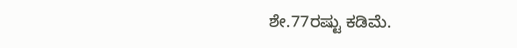ಶೇ.77ರಷ್ಟು ಕಡಿಮೆ.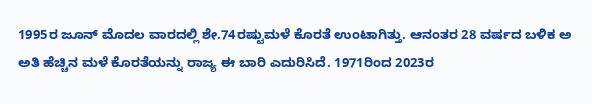1995ರ ಜೂನ್‌ ಮೊದಲ ವಾರದಲ್ಲಿ ಶೇ.74ರಷ್ಟುಮಳೆ ಕೊರತೆ ಉಂಟಾಗಿತ್ತು. ಆನಂತರ 28 ವರ್ಷದ ಬಳಿಕ ಅ ಅತಿ ಹೆಚ್ಚಿನ ಮಳೆ ಕೊರತೆಯನ್ನು ರಾಜ್ಯ ಈ ಬಾರಿ ಎದುರಿಸಿದೆ. 1971ರಿಂದ 2023ರ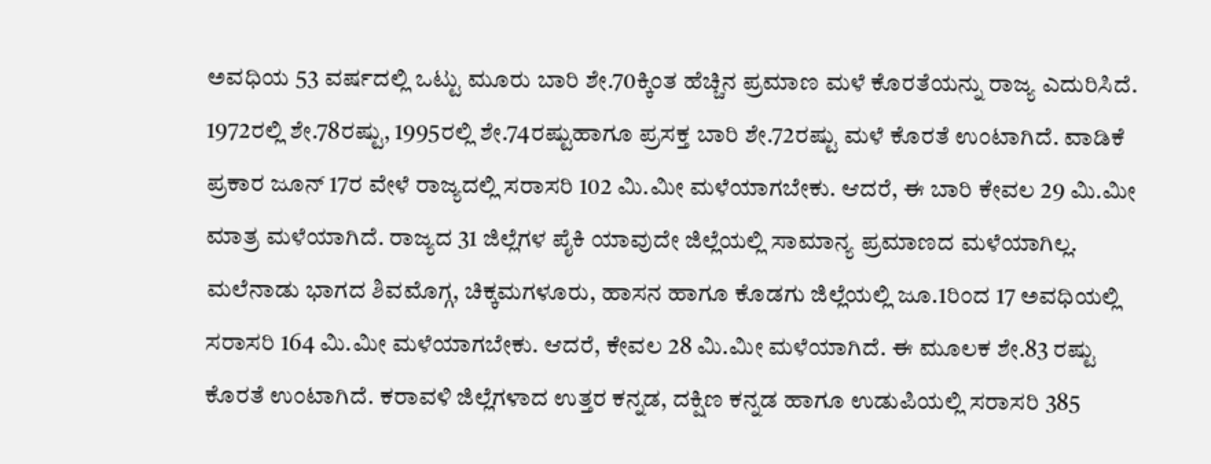ಅವಧಿಯ 53 ವರ್ಷದಲ್ಲಿ ಒಟ್ಟು ಮೂರು ಬಾರಿ ಶೇ.70ಕ್ಕಿಂತ ಹೆಚ್ಚಿನ ಪ್ರಮಾಣ ಮಳೆ ಕೊರತೆಯನ್ನು ರಾಜ್ಯ ಎದುರಿಸಿದೆ. 1972ರಲ್ಲಿ ಶೇ.78ರಷ್ಟು, 1995ರಲ್ಲಿ ಶೇ.74ರಷ್ಟುಹಾಗೂ ಪ್ರಸಕ್ತ ಬಾರಿ ಶೇ.72ರಷ್ಟು ಮಳೆ ಕೊರತೆ ಉಂಟಾಗಿದೆ. ವಾಡಿಕೆ ಪ್ರಕಾರ ಜೂನ್‌ 17ರ ವೇಳೆ ರಾಜ್ಯದಲ್ಲಿ ಸರಾಸರಿ 102 ಮಿ.ಮೀ ಮಳೆಯಾಗಬೇಕು. ಆದರೆ, ಈ ಬಾರಿ ಕೇವಲ 29 ಮಿ.ಮೀ ಮಾತ್ರ ಮಳೆಯಾಗಿದೆ. ರಾಜ್ಯದ 31 ಜಿಲ್ಲೆಗಳ ಪೈಕಿ ಯಾವುದೇ ಜಿಲ್ಲೆಯಲ್ಲಿ ಸಾಮಾನ್ಯ ಪ್ರಮಾಣದ ಮಳೆಯಾಗಿಲ್ಲ.
ಮಲೆನಾಡು ಭಾಗದ ಶಿವಮೊಗ್ಗ, ಚಿಕ್ಕಮಗಳೂರು, ಹಾಸನ ಹಾಗೂ ಕೊಡಗು ಜಿಲ್ಲೆಯಲ್ಲಿ ಜೂ.1ರಿಂದ 17 ಅವಧಿಯಲ್ಲಿ ಸರಾಸರಿ 164 ಮಿ.ಮೀ ಮಳೆಯಾಗಬೇಕು. ಆದರೆ, ಕೇವಲ 28 ಮಿ.ಮೀ ಮಳೆಯಾಗಿದೆ. ಈ ಮೂಲಕ ಶೇ.83 ರಷ್ಟು ಕೊರತೆ ಉಂಟಾಗಿದೆ. ಕರಾವಳಿ ಜಿಲ್ಲೆಗಳಾದ ಉತ್ತರ ಕನ್ನಡ, ದಕ್ಷಿಣ ಕನ್ನಡ ಹಾಗೂ ಉಡುಪಿಯಲ್ಲಿ ಸರಾಸರಿ 385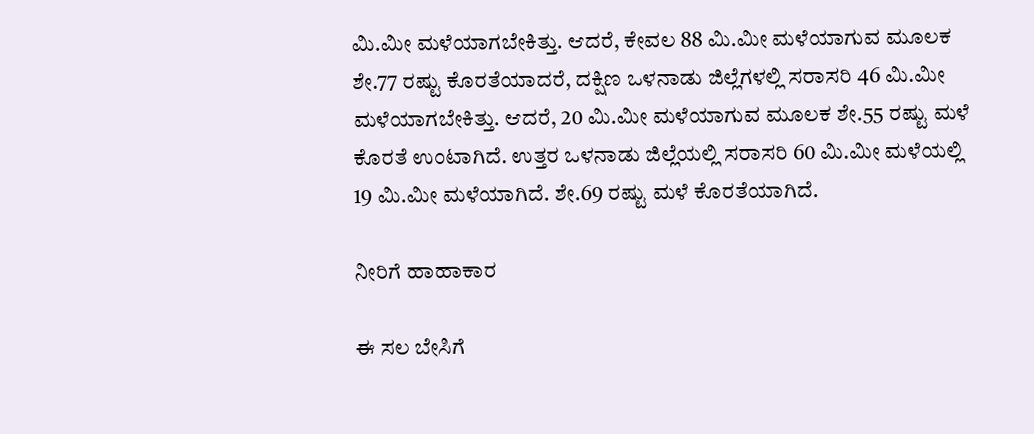ಮಿ.ಮೀ ಮಳೆಯಾಗಬೇಕಿತ್ತು. ಆದರೆ, ಕೇವಲ 88 ಮಿ.ಮೀ ಮಳೆಯಾಗುವ ಮೂಲಕ ಶೇ.77 ರಷ್ಟು ಕೊರತೆಯಾದರೆ, ದಕ್ಷಿಣ ಒಳನಾಡು ಜಿಲ್ಲೆಗಳಲ್ಲಿ ಸರಾಸರಿ 46 ಮಿ.ಮೀ ಮಳೆಯಾಗಬೇಕಿತ್ತು. ಆದರೆ, 20 ಮಿ.ಮೀ ಮಳೆಯಾಗುವ ಮೂಲಕ ಶೇ.55 ರಷ್ಟು ಮಳೆ ಕೊರತೆ ಉಂಟಾಗಿದೆ. ಉತ್ತರ ಒಳನಾಡು ಜಿಲ್ಲೆಯಲ್ಲಿ ಸರಾಸರಿ 60 ಮಿ.ಮೀ ಮಳೆಯಲ್ಲಿ 19 ಮಿ.ಮೀ ಮಳೆಯಾಗಿದೆ. ಶೇ.69 ರಷ್ಟು ಮಳೆ ಕೊರತೆಯಾಗಿದೆ.

ನೀರಿಗೆ ಹಾಹಾಕಾರ

ಈ ಸಲ ಬೇಸಿಗೆ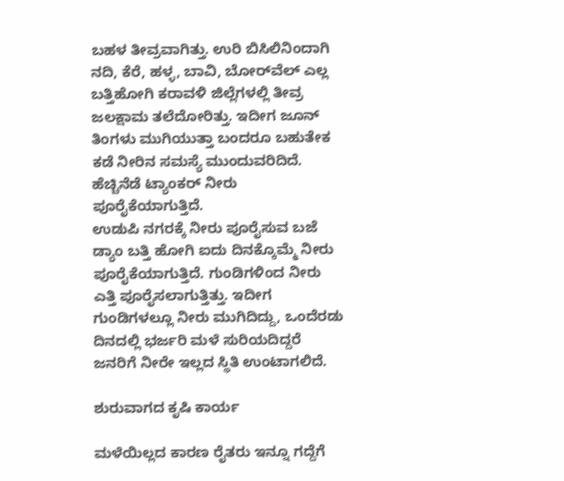ಬಹಳ ತೀವ್ರವಾಗಿತ್ತು. ಉರಿ ಬಿಸಿಲಿನಿಂದಾಗಿ ನದಿ, ಕೆರೆ, ಹಳ್ಳ, ಬಾವಿ, ಬೋರ್‌ವೆಲ್‌ ಎಲ್ಲ ಬತ್ತಿಹೋಗಿ ಕರಾವಳಿ ಜಿಲ್ಲೆಗಳಲ್ಲಿ ತೀವ್ರ ಜಲಕ್ಷಾಮ ತಲೆದೋರಿತ್ತು. ಇದೀಗ ಜೂನ್‌ ತಿಂಗಳು ಮುಗಿಯುತ್ತಾ ಬಂದರೂ ಬಹುತೇಕ ಕಡೆ ನೀರಿನ ಸಮಸ್ಯೆ ಮುಂದುವರಿದಿದೆ. ಹೆಚ್ಚಿನೆಡೆ ಟ್ಯಾಂಕರ್‌ ನೀರು ಪೂರೈಕೆಯಾಗುತ್ತಿದೆ.
ಉಡುಪಿ ನಗರಕ್ಕೆ ನೀರು ಪೂರೈಸುವ ಬಜೆ ಡ್ಯಾಂ ಬತ್ತಿ ಹೋಗಿ ಐದು ದಿನಕ್ಕೊಮ್ಮೆ ನೀರು ಪೂರೈಕೆಯಾಗುತ್ತಿದೆ. ಗುಂಡಿಗಳಿಂದ ನೀರು ಎತ್ತಿ ಪೂರೈಸಲಾಗುತ್ತಿತ್ತು. ಇದೀಗ ಗುಂಡಿಗಳಲ್ಲೂ ನೀರು ಮುಗಿದಿದ್ದು, ಒಂದೆರಡು ದಿನದಲ್ಲಿ ಭರ್ಜರಿ ಮಳೆ ಸುರಿಯದಿದ್ದರೆ ಜನರಿಗೆ ನೀರೇ ಇಲ್ಲದ ಸ್ಥಿತಿ ಉಂಟಾಗಲಿದೆ.

ಶುರುವಾಗದ ಕೃಷಿ ಕಾರ್ಯ

ಮಳೆಯಿಲ್ಲದ ಕಾರಣ ರೈತರು ಇನ್ನೂ ಗದ್ದೆಗೆ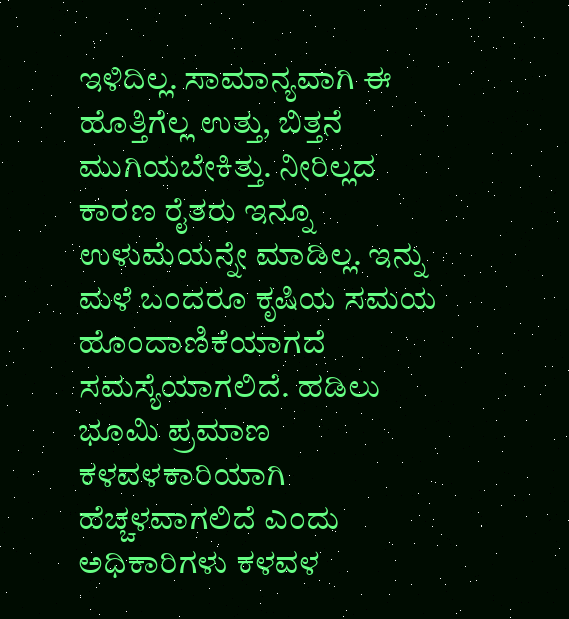ಇಳಿದಿಲ್ಲ. ಸಾಮಾನ್ಯವಾಗಿ ಈ ಹೊತ್ತಿಗೆಲ್ಲ ಉತ್ತು, ಬಿತ್ತನೆ ಮುಗಿಯಬೇಕಿತ್ತು. ನೀರಿಲ್ಲದ ಕಾರಣ ರೈತರು ಇನ್ನೂ ಉಳುಮೆಯನ್ನೇ ಮಾಡಿಲ್ಲ. ಇನ್ನು ಮಳೆ ಬಂದರೂ ಕೃಷಿಯ ಸಮಯ ಹೊಂದಾಣಿಕೆಯಾಗದೆ ಸಮಸ್ಯೆಯಾಗಲಿದೆ. ಹಡಿಲು ಭೂಮಿ ಪ್ರಮಾಣ ಕಳವಳಕಾರಿಯಾಗಿ ಹೆಚ್ಚಳವಾಗಲಿದೆ ಎಂದು ಅಧಿಕಾರಿಗಳು ಕಳವಳ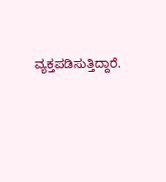ವ್ಯಕ್ತಪಡಿಸುತ್ತಿದ್ದಾರೆ.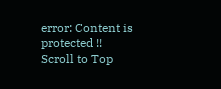error: Content is protected !!
Scroll to Top